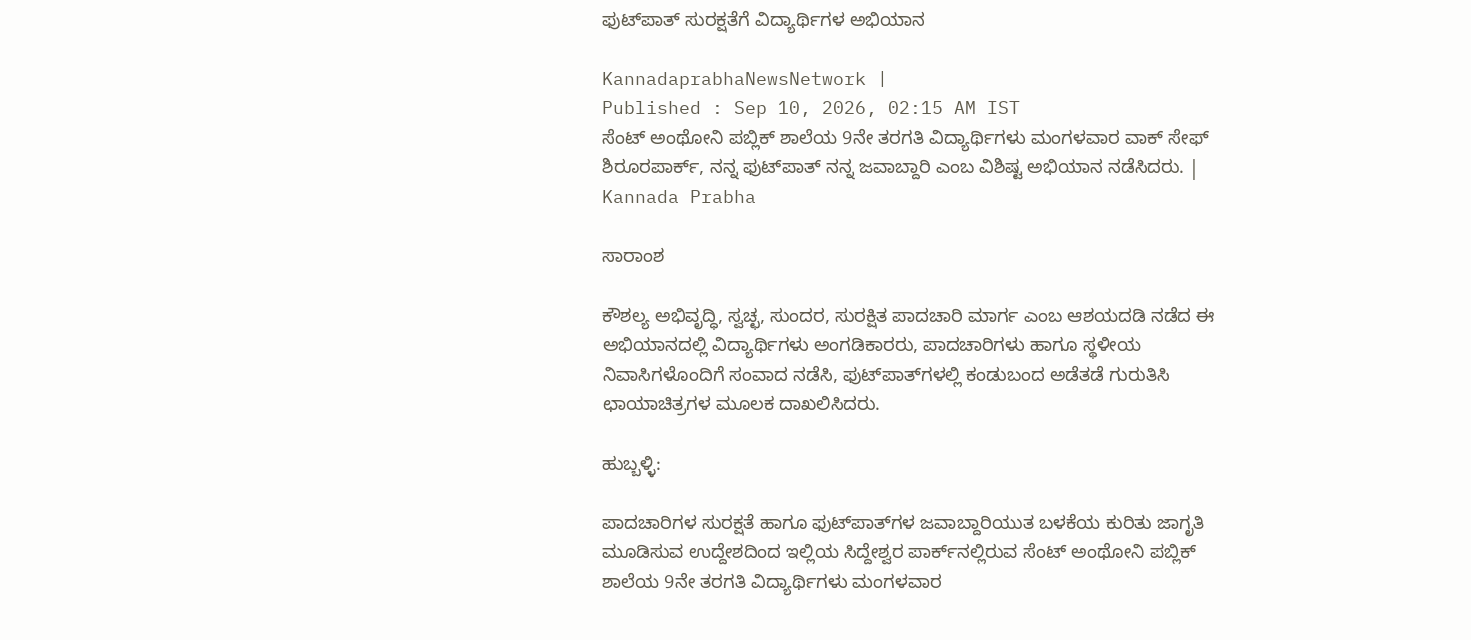ಫುಟ್‌ಪಾತ್ ಸುರಕ್ಷತೆಗೆ ವಿದ್ಯಾರ್ಥಿಗಳ ಅಭಿಯಾನ

KannadaprabhaNewsNetwork |
Published : Sep 10, 2026, 02:15 AM IST
ಸೆಂಟ್‌ ಅಂಥೋನಿ ಪಬ್ಲಿಕ್‌ ಶಾಲೆಯ 9ನೇ ತರಗತಿ ವಿದ್ಯಾರ್ಥಿಗಳು ಮಂಗಳವಾರ ವಾಕ್‌ ಸೇಫ್‌ ಶಿರೂರಪಾರ್ಕ್‌, ನನ್ನ ಫುಟ್‌ಪಾತ್‌ ನನ್ನ ಜವಾಬ್ದಾರಿ ಎಂಬ ವಿಶಿಷ್ಟ ಅಭಿಯಾನ ನಡೆಸಿದರು. | Kannada Prabha

ಸಾರಾಂಶ

ಕೌಶಲ್ಯ ಅಭಿವೃದ್ಧಿ, ಸ್ವಚ್ಛ, ಸುಂದರ, ಸುರಕ್ಷಿತ ಪಾದಚಾರಿ ಮಾರ್ಗ ಎಂಬ ಆಶಯದಡಿ ನಡೆದ ಈ ಅಭಿಯಾನದಲ್ಲಿ ವಿದ್ಯಾರ್ಥಿಗಳು ಅಂಗಡಿಕಾರರು, ಪಾದಚಾರಿಗಳು ಹಾಗೂ ಸ್ಥಳೀಯ ನಿವಾಸಿಗಳೊಂದಿಗೆ ಸಂವಾದ ನಡೆಸಿ, ಫುಟ್‌ಪಾತ್‌ಗಳಲ್ಲಿ ಕಂಡುಬಂದ ಅಡೆತಡೆ ಗುರುತಿಸಿ ಛಾಯಾಚಿತ್ರಗಳ ಮೂಲಕ ದಾಖಲಿಸಿದರು.

ಹುಬ್ಬಳ್ಳಿ:

ಪಾದಚಾರಿಗಳ ಸುರಕ್ಷತೆ ಹಾಗೂ ಫುಟ್‌ಪಾತ್‌ಗಳ ಜವಾಬ್ದಾರಿಯುತ ಬಳಕೆಯ ಕುರಿತು ಜಾಗೃತಿ ಮೂಡಿಸುವ ಉದ್ದೇಶದಿಂದ ಇಲ್ಲಿಯ ಸಿದ್ದೇಶ್ವರ ಪಾರ್ಕ್‌ನಲ್ಲಿರುವ ಸೆಂಟ್‌ ಅಂಥೋನಿ ಪಬ್ಲಿಕ್‌ ಶಾಲೆಯ 9ನೇ ತರಗತಿ ವಿದ್ಯಾರ್ಥಿಗಳು ಮಂಗಳವಾರ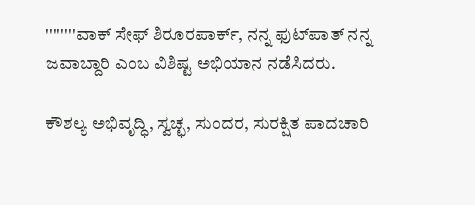''''''''ವಾಕ್‌ ಸೇಫ್‌ ಶಿರೂರಪಾರ್ಕ್‌, ನನ್ನ ಫುಟ್‌ಪಾತ್‌ ನನ್ನ ಜವಾಬ್ದಾರಿ ಎಂಬ ವಿಶಿಷ್ಟ ಅಭಿಯಾನ ನಡೆಸಿದರು.

ಕೌಶಲ್ಯ ಅಭಿವೃದ್ಧಿ, ಸ್ವಚ್ಛ, ಸುಂದರ, ಸುರಕ್ಷಿತ ಪಾದಚಾರಿ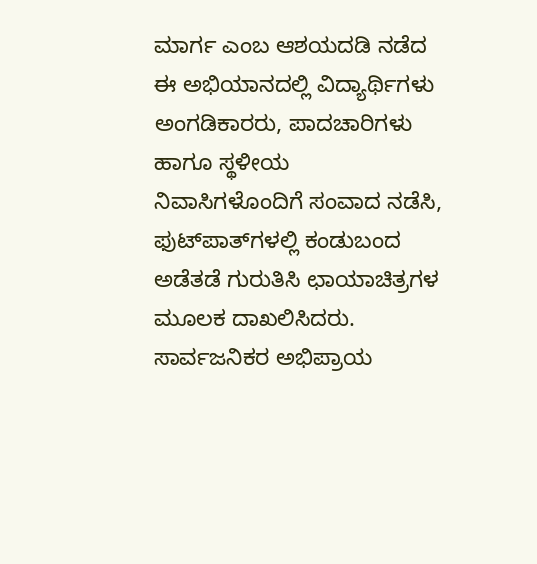ಮಾರ್ಗ ಎಂಬ ಆಶಯದಡಿ ನಡೆದ ಈ ಅಭಿಯಾನದಲ್ಲಿ ವಿದ್ಯಾರ್ಥಿಗಳು ಅಂಗಡಿಕಾರರು, ಪಾದಚಾರಿಗಳು ಹಾಗೂ ಸ್ಥಳೀಯ ನಿವಾಸಿಗಳೊಂದಿಗೆ ಸಂವಾದ ನಡೆಸಿ, ಫುಟ್‌ಪಾತ್‌ಗಳಲ್ಲಿ ಕಂಡುಬಂದ ಅಡೆತಡೆ ಗುರುತಿಸಿ ಛಾಯಾಚಿತ್ರಗಳ ಮೂಲಕ ದಾಖಲಿಸಿದರು. ಸಾರ್ವಜನಿಕರ ಅಭಿಪ್ರಾಯ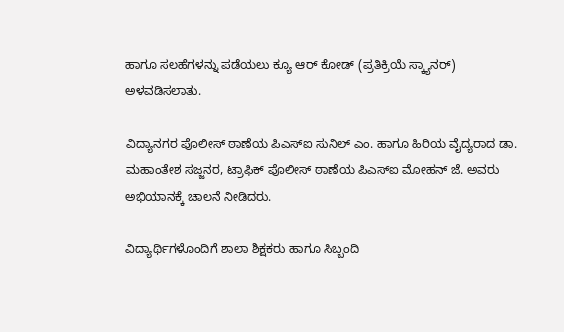ಹಾಗೂ ಸಲಹೆಗಳನ್ನು ಪಡೆಯಲು ಕ್ಯೂ ಆರ್‌ ಕೋಡ್‌ (ಪ್ರತಿಕ್ರಿಯೆ ಸ್ಕ್ಯಾನರ್‌) ಅಳವಡಿಸಲಾತು.

ವಿದ್ಯಾನಗರ ಪೊಲೀಸ್ ಠಾಣೆಯ ಪಿಎಸ್‌ಐ ಸುನಿಲ್ ಎಂ. ಹಾಗೂ ಹಿರಿಯ ವೈದ್ಯರಾದ ಡಾ. ಮಹಾಂತೇಶ ಸಜ್ಜನರ, ಟ್ರಾಫಿಕ್‌ ಪೊಲೀಸ್‌ ಠಾಣೆಯ ಪಿಎಸ್‌ಐ ಮೋಹನ್‌ ಜೆ. ಅವರು ಅಭಿಯಾನಕ್ಕೆ ಚಾಲನೆ ನೀಡಿದರು.

ವಿದ್ಯಾರ್ಥಿಗಳೊಂದಿಗೆ ಶಾಲಾ ಶಿಕ್ಷಕರು ಹಾಗೂ ಸಿಬ್ಬಂದಿ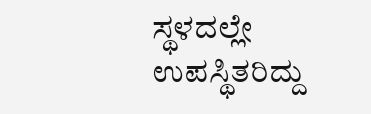ಸ್ಥಳದಲ್ಲೇ ಉಪಸ್ಥಿತರಿದ್ದು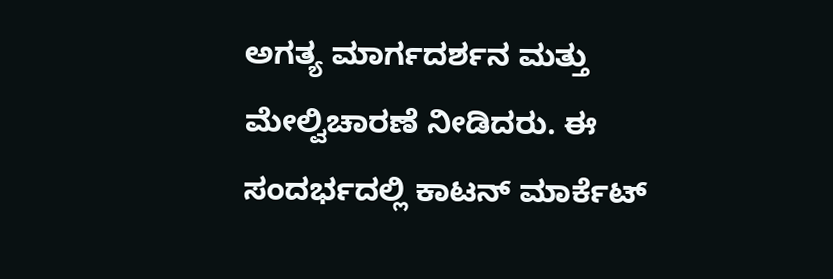ಅಗತ್ಯ ಮಾರ್ಗದರ್ಶನ ಮತ್ತು ಮೇಲ್ವಿಚಾರಣೆ ನೀಡಿದರು. ಈ ಸಂದರ್ಭದಲ್ಲಿ ಕಾಟನ್ ಮಾರ್ಕೆಟ್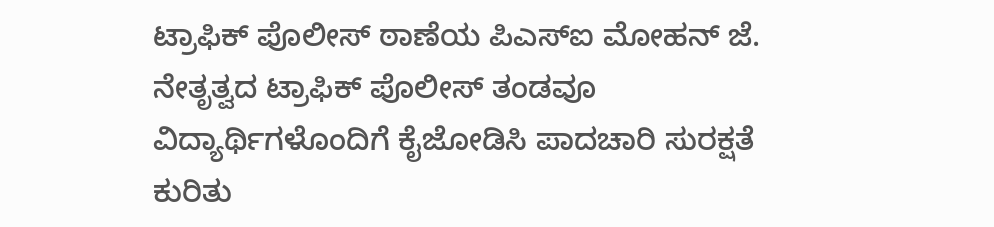ಟ್ರಾಫಿಕ್ ಪೊಲೀಸ್ ಠಾಣೆಯ ಪಿಎಸ್‌ಐ ಮೋಹನ್ ಜೆ. ನೇತೃತ್ವದ ಟ್ರಾಫಿಕ್ ಪೊಲೀಸ್ ತಂಡವೂ ವಿದ್ಯಾರ್ಥಿಗಳೊಂದಿಗೆ ಕೈಜೋಡಿಸಿ ಪಾದಚಾರಿ ಸುರಕ್ಷತೆ ಕುರಿತು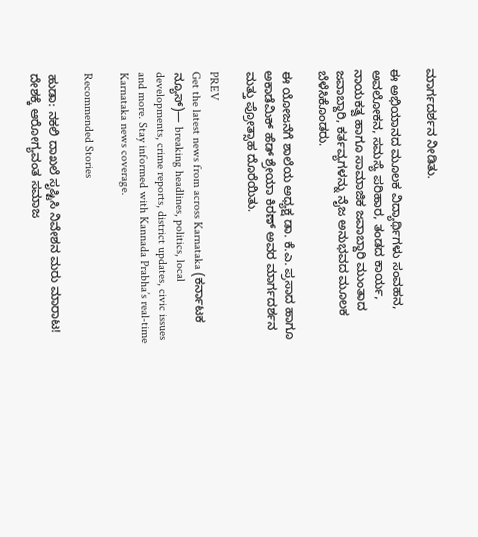ಮಾರ್ಗದರ್ಶನ ನೀಡಿತು.

ಈ ಅಭಿಯಾನದ ಮೂಲಕ ವಿದ್ಯಾರ್ಥಿಗಳು ಸಂವಹನ, ಅವಲೋಕನ, ಸಮಸ್ಯೆ ಪರಿಹಾರ, ತಂಡದ ಕಾರ್ಯ, ನಾಯಕತ್ವ ಹಾಗೂ ಸಾಮಾಜಿಕ ಜವಾಬ್ದಾರಿ ಮುಂತಾದ ಜವಾಬ್ದಾರಿ, ಕರ್ತವ್ಯಗಳನ್ನು ನೈಜ ಅನುಭವದ ಮೂಲಕ ಬೆಳೆಸಿಕೊಂಡರು.

ಈ ಯೋಜನೆಗೆ ಶಾಲೆಯ ಅಧ್ಯಕ್ಷ ಡಾ. ಕೆ.ಎ. ಪ್ರಸಾದ ಹಾಗೂ ಅಕಾಡೆಮಿಕ್ ಹೆಡ್ ಶ್ರೇಯಾ ಕಿರಣ್ ಅವರ ಮಾರ್ಗದರ್ಶನ ಮತ್ತು ಪ್ರೋತ್ಸಾಹ ದೊರೆಯಿತು.

PREV
Get the latest news from across Karnataka (ಕರ್ನಾಟಕ ನ್ಯೂಸ್)— breaking headlines, politics, local developments, crime reports, district updates, civic issues and more. Stay informed with Kannada Prabha’s real‑time Karnataka news coverage.

Recommended Stories

ಹುಡಾ: ನಕಲಿ ದಾಖಲೆ ಸೃಷ್ಟಿಸಿ ನಿವೇಶನ ಮರು ಮಾರಾಟ!
ದೇಶಕ್ಕೆ ಆರೋಗ್ಯವಂತ ಸಮಾಜ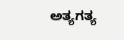ಅತ್ಯಗತ್ಯ